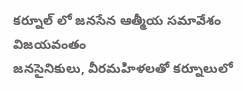కర్నూల్ లో జనసేన ఆత్మీయ సమావేశం విజయవంతం
జనసైనికులు, వీరమహిళలతో కర్నూలులో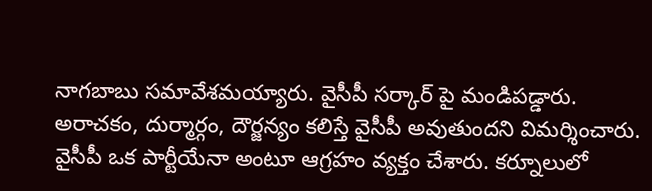నాగబాబు సమావేశమయ్యారు. వైసీపీ సర్కార్ పై మండిపడ్డారు. అరాచకం, దుర్మార్గం, దౌర్జన్యం కలిస్తే వైసీపీ అవుతుందని విమర్శించారు. వైసీపీ ఒక పార్టీయేనా అంటూ ఆగ్రహం వ్యక్తం చేశారు. కర్నూలులో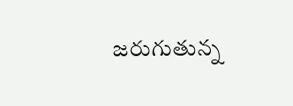జరుగుతున్న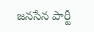జనసేన పార్టీ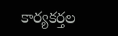కార్యకర్తల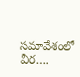సమావేశంలో వీర….